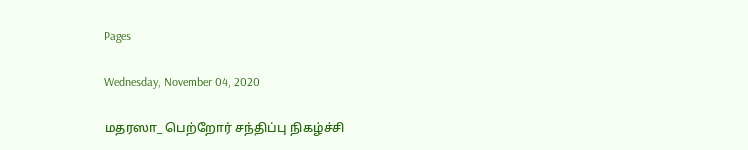Pages

Wednesday, November 04, 2020

மதரஸா_ பெற்றோர் சந்திப்பு நிகழ்ச்சி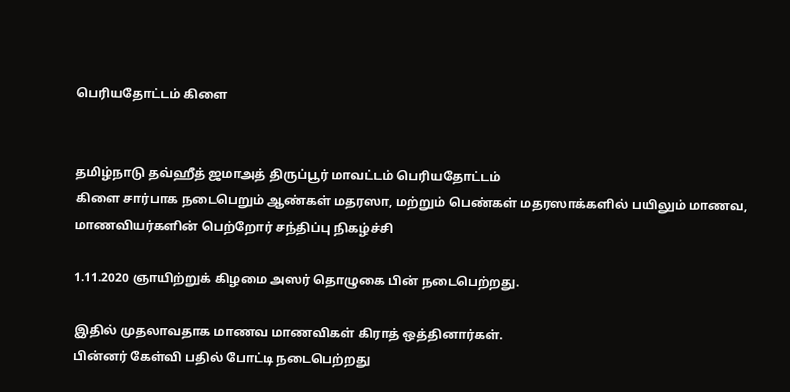பெரியதோட்டம் கிளை


தமிழ்நாடு தவ்ஹீத் ஜமாஅத் திருப்பூர் மாவட்டம் பெரியதோட்டம்
கிளை சார்பாக நடைபெறும் ஆண்கள் மதரஸா, மற்றும் பெண்கள் மதரஸாக்களில் பயிலும் மாணவ, மாணவியர்களின் பெற்றோர் சந்திப்பு நிகழ்ச்சி

1.11.2020 ஞாயிற்றுக் கிழமை அஸர் தொழுகை பின் நடைபெற்றது.

இதில் முதலாவதாக மாணவ மாணவிகள் கிராத் ஒத்தினார்கள்.
பின்னர் கேள்வி பதில் போட்டி நடைபெற்றது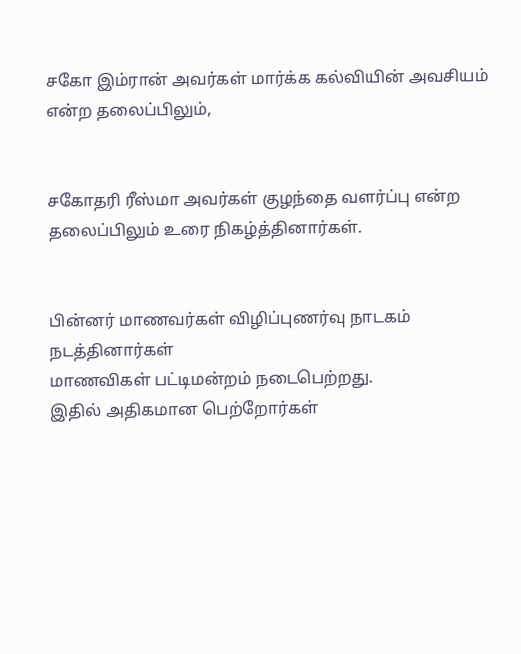சகோ இம்ரான் அவர்கள் மார்க்க கல்வியின் அவசியம் என்ற தலைப்பிலும்,


சகோதரி ரீஸ்மா அவர்கள் குழந்தை வளர்ப்பு என்ற தலைப்பிலும் உரை நிகழ்த்தினார்கள்.


பின்னர் மாணவர்கள் விழிப்புணர்வு நாடகம் நடத்தினார்கள்
மாணவிகள் பட்டிமன்றம் நடைபெற்றது.
இதில் அதிகமான பெற்றோர்கள்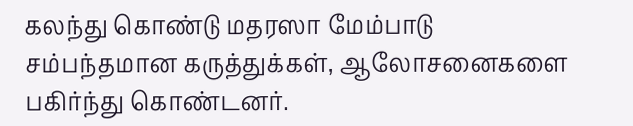கலந்து கொண்டு மதரஸா மேம்பாடு சம்பந்தமான கருத்துக்கள், ஆலோசனைகளை பகிர்ந்து கொண்டனர்.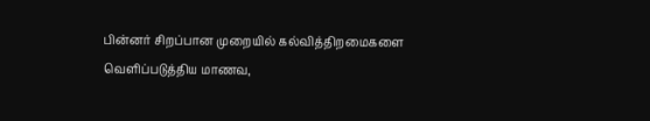பின்னர் சிறப்பான முறையில் கல்வித்திறமைகளை வெளிப்படுத்திய மாணவ,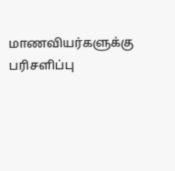மாணவியர்களுக்கு பரிசளிப்பு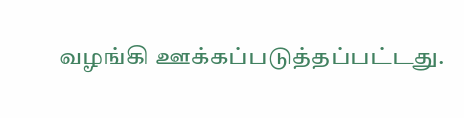வழங்கி ஊக்கப்படுத்தப்பட்டது.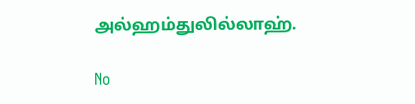அல்ஹம்துலில்லாஹ்.

No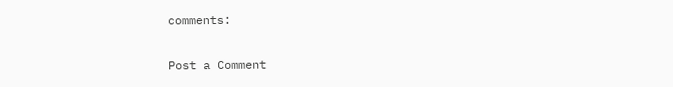comments:

Post a Comment